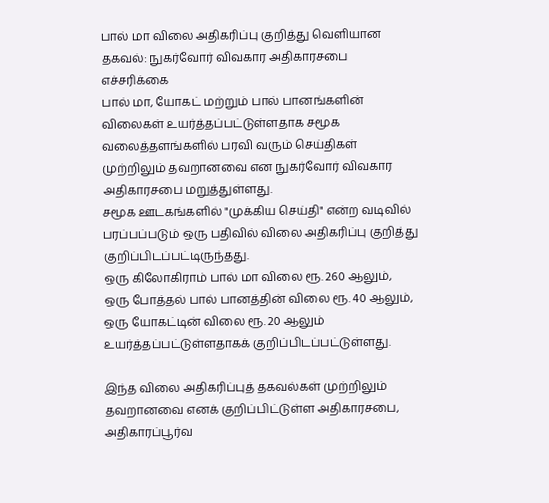பால் மா விலை அதிகரிப்பு குறித்து வெளியான தகவல்: நுகர்வோர் விவகார அதிகாரசபை எச்சரிக்கை
பால் மா, யோகட் மற்றும் பால் பானங்களின் விலைகள் உயர்த்தப்பட்டுள்ளதாக சமூக வலைத்தளங்களில் பரவி வரும் செய்திகள் முற்றிலும் தவறானவை என நுகர்வோர் விவகார அதிகாரசபை மறுத்துள்ளது.
சமூக ஊடகங்களில் "முக்கிய செய்தி" என்ற வடிவில் பரப்பப்படும் ஒரு பதிவில் விலை அதிகரிப்பு குறித்து குறிப்பிடப்பட்டிருந்தது.
ஒரு கிலோகிராம் பால் மா விலை ரூ. 260 ஆலும், ஒரு போத்தல் பால் பானத்தின் விலை ரூ. 40 ஆலும், ஒரு யோகட்டின் விலை ரூ. 20 ஆலும் உயர்த்தப்பட்டுள்ளதாகக் குறிப்பிடப்பட்டுள்ளது.

இந்த விலை அதிகரிப்புத் தகவல்கள் முற்றிலும் தவறானவை எனக் குறிப்பிட்டுள்ள அதிகாரசபை, அதிகாரப்பூர்வ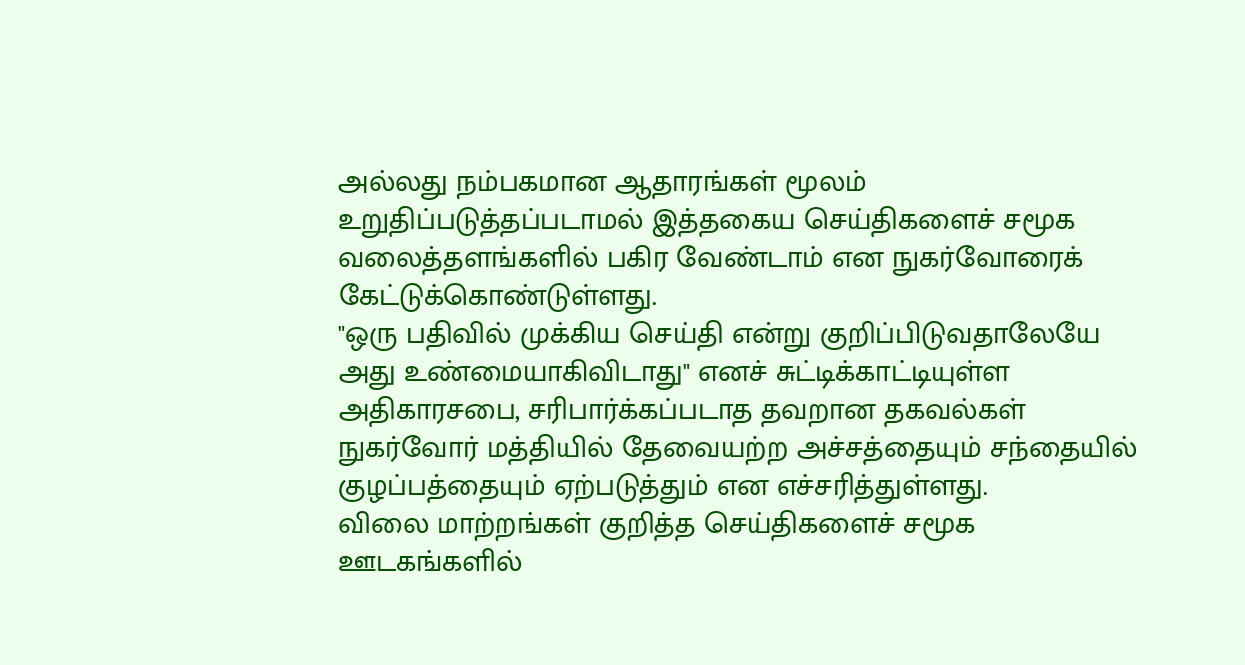அல்லது நம்பகமான ஆதாரங்கள் மூலம் உறுதிப்படுத்தப்படாமல் இத்தகைய செய்திகளைச் சமூக வலைத்தளங்களில் பகிர வேண்டாம் என நுகர்வோரைக் கேட்டுக்கொண்டுள்ளது.
"ஒரு பதிவில் முக்கிய செய்தி என்று குறிப்பிடுவதாலேயே அது உண்மையாகிவிடாது" எனச் சுட்டிக்காட்டியுள்ள அதிகாரசபை, சரிபார்க்கப்படாத தவறான தகவல்கள் நுகர்வோர் மத்தியில் தேவையற்ற அச்சத்தையும் சந்தையில் குழப்பத்தையும் ஏற்படுத்தும் என எச்சரித்துள்ளது.
விலை மாற்றங்கள் குறித்த செய்திகளைச் சமூக ஊடகங்களில்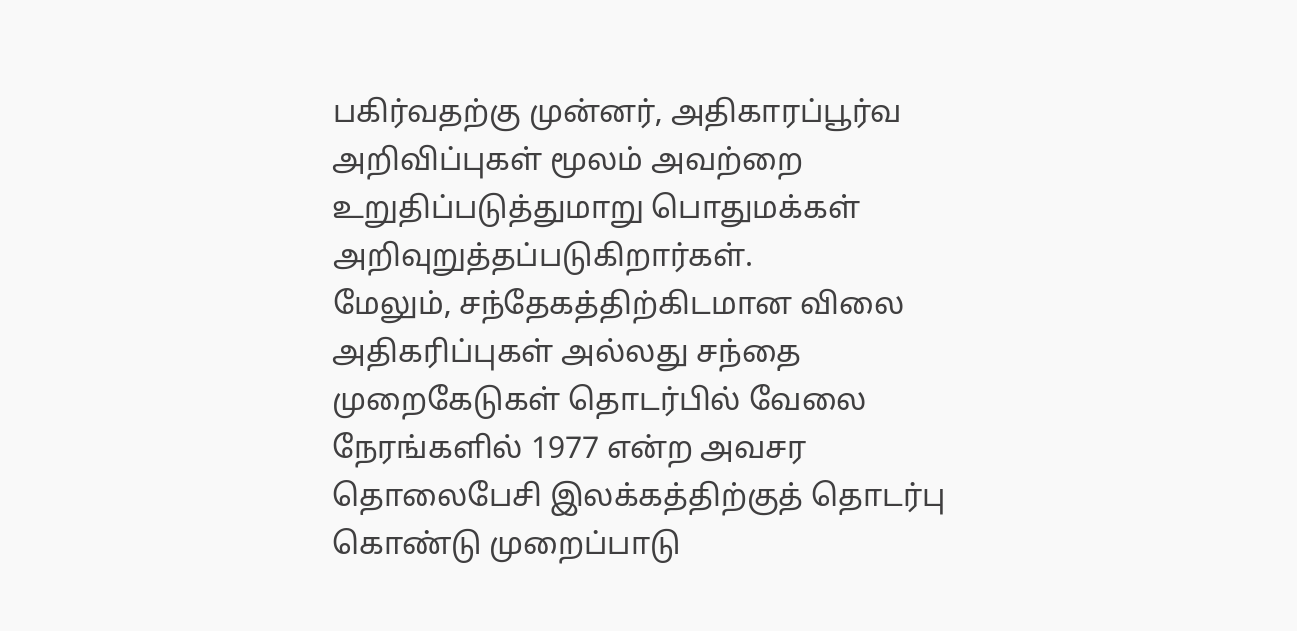பகிர்வதற்கு முன்னர், அதிகாரப்பூர்வ அறிவிப்புகள் மூலம் அவற்றை உறுதிப்படுத்துமாறு பொதுமக்கள் அறிவுறுத்தப்படுகிறார்கள்.
மேலும், சந்தேகத்திற்கிடமான விலை அதிகரிப்புகள் அல்லது சந்தை முறைகேடுகள் தொடர்பில் வேலை நேரங்களில் 1977 என்ற அவசர தொலைபேசி இலக்கத்திற்குத் தொடர்பு கொண்டு முறைப்பாடு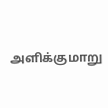அளிக்குமாறு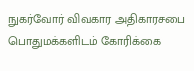நுகர்வோர் விவகார அதிகாரசபை பொதுமக்களிடம் கோரிக்கை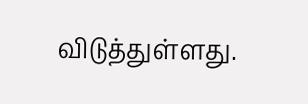விடுத்துள்ளது.